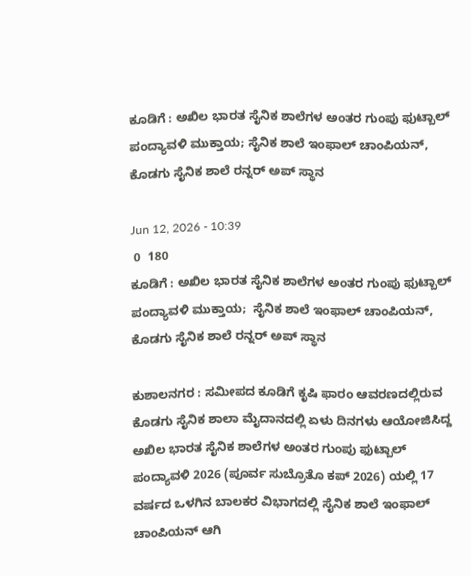ಕೂಡಿಗೆ : ಅಖಿಲ ಭಾರತ ಸೈನಿಕ ಶಾಲೆಗಳ ಅಂತರ ಗುಂಪು ಫುಟ್ಬಾಲ್ ಪಂದ್ಯಾವಳಿ ಮುಕ್ತಾಯ; ಸೈನಿಕ ಶಾಲೆ ಇಂಫಾಲ್ ಚಾಂಪಿಯನ್, ಕೊಡಗು ಸೈನಿಕ ಶಾಲೆ ರನ್ನರ್ ಅಪ್ ಸ್ಥಾನ

Jun 12, 2026 - 10:39
 0  180
ಕೂಡಿಗೆ : ಅಖಿಲ ಭಾರತ ಸೈನಿಕ ಶಾಲೆಗಳ ಅಂತರ ಗುಂಪು ಫುಟ್ಬಾಲ್ ಪಂದ್ಯಾವಳಿ ಮುಕ್ತಾಯ;  ಸೈನಿಕ ಶಾಲೆ ಇಂಫಾಲ್ ಚಾಂಪಿಯನ್, ಕೊಡಗು ಸೈನಿಕ ಶಾಲೆ ರನ್ನರ್ ಅಪ್ ಸ್ಥಾನ

ಕುಶಾಲನಗರ : ಸಮೀಪದ ಕೂಡಿಗೆ ಕೃಷಿ ಫಾರಂ ಆವರಣದಲ್ಲಿರುವ ಕೊಡಗು ಸೈನಿಕ ಶಾಲಾ ಮೈದಾನದಲ್ಲಿ ಏಳು ದಿನಗಳು ಆಯೋಜಿಸಿದ್ದ ಅಖಿಲ ಭಾರತ ಸೈನಿಕ ಶಾಲೆಗಳ ಅಂತರ ಗುಂಪು ಫುಟ್ಬಾಲ್ ಪಂದ್ಯಾವಳಿ 2026 (ಪೂರ್ವ ಸುಬ್ರೊತೊ ಕಪ್ 2026) ಯಲ್ಲಿ 17 ವರ್ಷದ ಒಳಗಿನ ಬಾಲಕರ ವಿಭಾಗದಲ್ಲಿ ಸೈನಿಕ ಶಾಲೆ ಇಂಫಾಲ್ ಚಾಂಪಿಯನ್ ಆಗಿ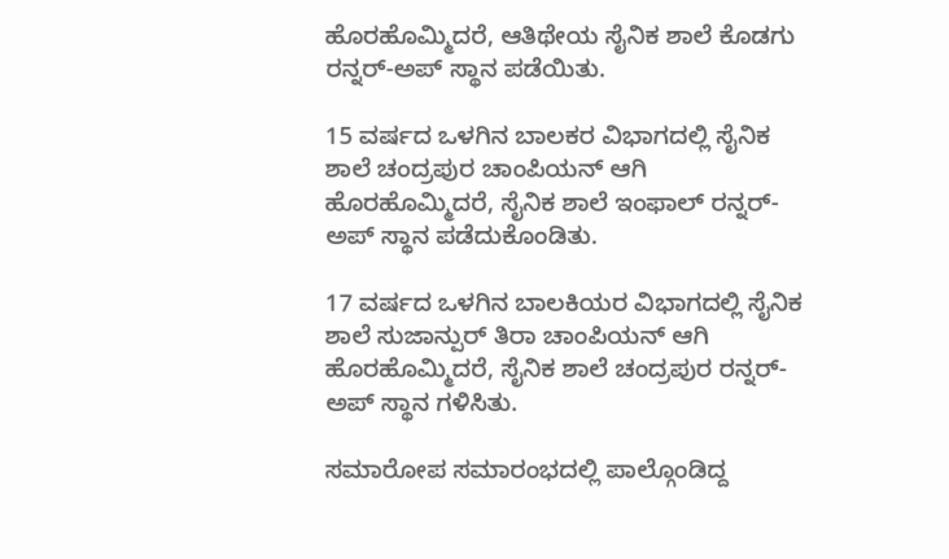ಹೊರಹೊಮ್ಮಿದರೆ, ಆತಿಥೇಯ ಸೈನಿಕ ಶಾಲೆ ಕೊಡಗು ರನ್ನರ್-ಅಪ್ ಸ್ಥಾನ ಪಡೆಯಿತು.

15 ವರ್ಷದ ಒಳಗಿನ ಬಾಲಕರ ವಿಭಾಗದಲ್ಲಿ ಸೈನಿಕ ಶಾಲೆ ಚಂದ್ರಪುರ ಚಾಂಪಿಯನ್ ಆಗಿ ಹೊರಹೊಮ್ಮಿದರೆ, ಸೈನಿಕ ಶಾಲೆ ಇಂಫಾಲ್ ರನ್ನರ್-ಅಪ್ ಸ್ಥಾನ ಪಡೆದುಕೊಂಡಿತು.

17 ವರ್ಷದ ಒಳಗಿನ ಬಾಲಕಿಯರ ವಿಭಾಗದಲ್ಲಿ ಸೈನಿಕ ಶಾಲೆ ಸುಜಾನ್ಪುರ್ ತಿರಾ ಚಾಂಪಿಯನ್ ಆಗಿ ಹೊರಹೊಮ್ಮಿದರೆ, ಸೈನಿಕ ಶಾಲೆ ಚಂದ್ರಪುರ ರನ್ನರ್-ಅಪ್ ಸ್ಥಾನ ಗಳಿಸಿತು.

ಸಮಾರೋಪ ಸಮಾರಂಭದಲ್ಲಿ ಪಾಲ್ಗೊಂಡಿದ್ದ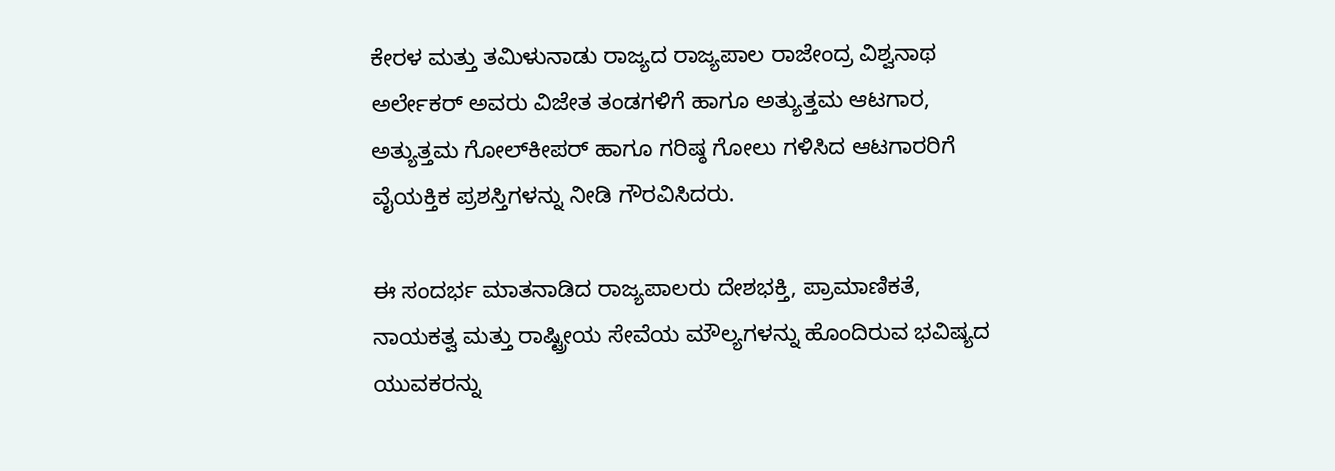ಕೇರಳ ಮತ್ತು ತಮಿಳುನಾಡು ರಾಜ್ಯದ ರಾಜ್ಯಪಾಲ ರಾಜೇಂದ್ರ ವಿಶ್ವನಾಥ ಅರ್ಲೇಕರ್ ಅವರು ವಿಜೇತ ತಂಡಗಳಿಗೆ ಹಾಗೂ ಅತ್ಯುತ್ತಮ ಆಟಗಾರ, ಅತ್ಯುತ್ತಮ ಗೋಲ್‌ಕೀಪರ್ ಹಾಗೂ ಗರಿಷ್ಠ ಗೋಲು ಗಳಿಸಿದ ಆಟಗಾರರಿಗೆ ವೈಯಕ್ತಿಕ ಪ್ರಶಸ್ತಿಗಳನ್ನು ನೀಡಿ ಗೌರವಿಸಿದರು.

ಈ ಸಂದರ್ಭ ಮಾತನಾಡಿದ ರಾಜ್ಯಪಾಲರು ದೇಶಭಕ್ತಿ, ಪ್ರಾಮಾಣಿಕತೆ, ನಾಯಕತ್ವ ಮತ್ತು ರಾಷ್ಟ್ರೀಯ ಸೇವೆಯ ಮೌಲ್ಯಗಳನ್ನು ಹೊಂದಿರುವ ಭವಿಷ್ಯದ ಯುವಕರನ್ನು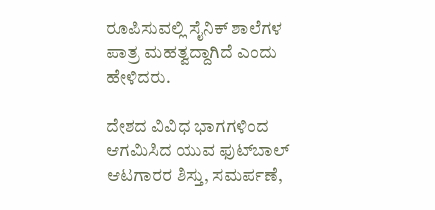ರೂಪಿಸುವಲ್ಲಿ ಸೈನಿಕ್ ಶಾಲೆಗಳ ಪಾತ್ರ ಮಹತ್ವದ್ದಾಗಿದೆ ಎಂದು ಹೇಳಿದರು.

ದೇಶದ ವಿವಿಧ ಭಾಗಗಳಿಂದ ಆಗಮಿಸಿದ ಯುವ ಫುಟ್‌ಬಾಲ್ ಆಟಗಾರರ ಶಿಸ್ತು, ಸಮರ್ಪಣೆ,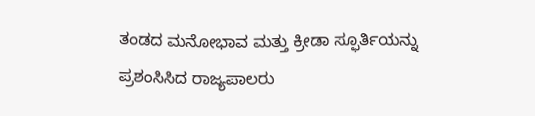ತಂಡದ ಮನೋಭಾವ ಮತ್ತು ಕ್ರೀಡಾ ಸ್ಫೂರ್ತಿಯನ್ನು ಪ್ರಶಂಸಿಸಿದ ರಾಜ್ಯಪಾಲರು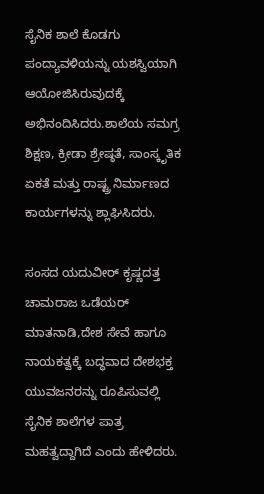ಸೈನಿಕ ಶಾಲೆ ಕೊಡಗು ಪಂದ್ಯಾವಳಿಯನ್ನು ಯಶಸ್ವಿಯಾಗಿ ಆಯೋಜಿಸಿರುವುದಕ್ಕೆ ಅಭಿನಂದಿಸಿದರು.ಶಾಲೆಯ ಸಮಗ್ರ ಶಿಕ್ಷಣ, ಕ್ರೀಡಾ ಶ್ರೇಷ್ಠತೆ, ಸಾಂಸ್ಕೃತಿಕ ಏಕತೆ ಮತ್ತು ರಾಷ್ಟ್ರ ನಿರ್ಮಾಣದ ಕಾರ್ಯಗಳನ್ನು ಶ್ಲಾಘಿಸಿದರು.

ಸಂಸದ ಯದುವೀರ್ ಕೃಷ್ಣದತ್ತ ಚಾಮರಾಜ ಒಡೆಯರ್ ಮಾತನಾಡಿ,ದೇಶ ಸೇವೆ ಹಾಗೂ ನಾಯಕತ್ವಕ್ಕೆ ಬದ್ಧವಾದ ದೇಶಭಕ್ತ ಯುವಜನರನ್ನು ರೂಪಿಸುವಲ್ಲಿ ಸೈನಿಕ ಶಾಲೆಗಳ ಪಾತ್ರ ಮಹತ್ವದ್ದಾಗಿದೆ ಎಂದು ಹೇಳಿದರು.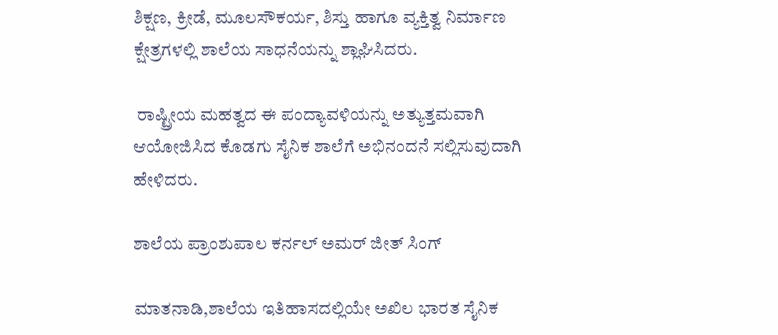ಶಿಕ್ಷಣ, ಕ್ರೀಡೆ, ಮೂಲಸೌಕರ್ಯ, ಶಿಸ್ತು ಹಾಗೂ ವ್ಯಕ್ತಿತ್ವ ನಿರ್ಮಾಣ ಕ್ಷೇತ್ರಗಳಲ್ಲಿ ಶಾಲೆಯ ಸಾಧನೆಯನ್ನು ಶ್ಲಾಘಿಸಿದರು.

 ರಾಷ್ಟ್ರೀಯ ಮಹತ್ವದ ಈ ಪಂದ್ಯಾವಳಿಯನ್ನು ಅತ್ಯುತ್ತಮವಾಗಿ ಆಯೋಜಿಸಿದ ಕೊಡಗು ಸೈನಿಕ ಶಾಲೆಗೆ ಅಭಿನಂದನೆ ಸಲ್ಲಿಸುವುದಾಗಿ ಹೇಳಿದರು.

ಶಾಲೆಯ ಪ್ರಾಂಶುಪಾಲ ಕರ್ನಲ್ ಅಮರ್ ಜೀತ್ ಸಿಂಗ್

ಮಾತನಾಡಿ,ಶಾಲೆಯ ಇತಿಹಾಸದಲ್ಲಿಯೇ ಅಖಿಲ ಭಾರತ ಸೈನಿಕ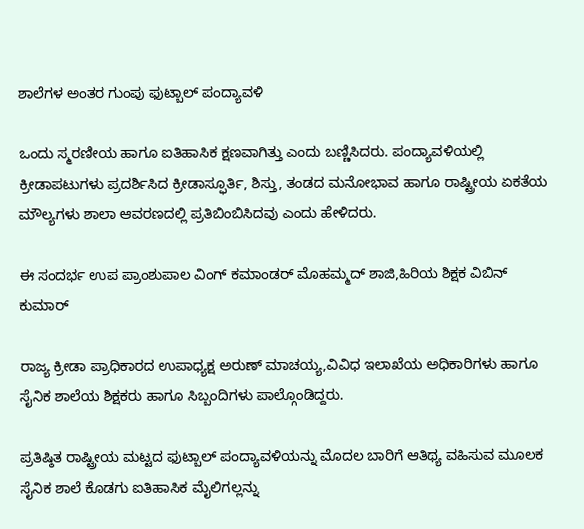ಶಾಲೆಗಳ ಅಂತರ ಗುಂಪು ಫುಟ್ಬಾಲ್ ಪಂದ್ಯಾವಳಿ

ಒಂದು ಸ್ಮರಣೀಯ ಹಾಗೂ ಐತಿಹಾಸಿಕ ಕ್ಷಣವಾಗಿತ್ತು ಎಂದು ಬಣ್ಣಿಸಿದರು. ಪಂದ್ಯಾವಳಿಯಲ್ಲಿ ಕ್ರೀಡಾಪಟುಗಳು ಪ್ರದರ್ಶಿಸಿದ ಕ್ರೀಡಾಸ್ಫೂರ್ತಿ, ಶಿಸ್ತು, ತಂಡದ ಮನೋಭಾವ ಹಾಗೂ ರಾಷ್ಟ್ರೀಯ ಏಕತೆಯ ಮೌಲ್ಯಗಳು ಶಾಲಾ ಆವರಣದಲ್ಲಿ ಪ್ರತಿಬಿಂಬಿಸಿದವು ಎಂದು ಹೇಳಿದರು.

ಈ ಸಂದರ್ಭ ಉಪ ಪ್ರಾಂಶುಪಾಲ ವಿಂಗ್ ಕಮಾಂಡರ್ ಮೊಹಮ್ಮದ್ ಶಾಜಿ,ಹಿರಿಯ ಶಿಕ್ಷಕ ವಿಬಿನ್ ಕುಮಾರ್

ರಾಜ್ಯ ಕ್ರೀಡಾ ಪ್ರಾಧಿಕಾರದ ಉಪಾಧ್ಯಕ್ಷ ಅರುಣ್ ಮಾಚಯ್ಯ,ವಿವಿಧ ಇಲಾಖೆಯ ಅಧಿಕಾರಿಗಳು ಹಾಗೂ ಸೈನಿಕ ಶಾಲೆಯ ಶಿಕ್ಷಕರು ಹಾಗೂ ಸಿಬ್ಬಂದಿಗಳು ಪಾಲ್ಗೊಂಡಿದ್ದರು.

ಪ್ರತಿಷ್ಠಿತ ರಾಷ್ಟ್ರೀಯ ಮಟ್ಟದ ಫುಟ್ಬಾಲ್ ಪಂದ್ಯಾವಳಿಯನ್ನು ಮೊದಲ ಬಾರಿಗೆ ಆತಿಥ್ಯ ವಹಿಸುವ ಮೂಲಕ ಸೈನಿಕ ಶಾಲೆ ಕೊಡಗು ಐತಿಹಾಸಿಕ ಮೈಲಿಗಲ್ಲನ್ನು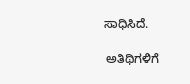ಸಾಧಿಸಿದೆ.

 ಅತಿಥಿಗಳಿಗೆ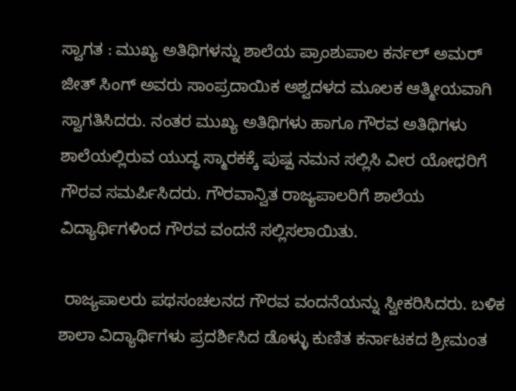ಸ್ವಾಗತ : ಮುಖ್ಯ ಅತಿಥಿಗಳನ್ನು ಶಾಲೆಯ ಪ್ರಾಂಶುಪಾಲ ಕರ್ನಲ್ ಅಮರ್ ಜೀತ್ ಸಿಂಗ್ ಅವರು ಸಾಂಪ್ರದಾಯಿಕ ಅಶ್ವದಳದ ಮೂಲಕ ಆತ್ಮೀಯವಾಗಿ ಸ್ವಾಗತಿಸಿದರು. ನಂತರ ಮುಖ್ಯ ಅತಿಥಿಗಳು ಹಾಗೂ ಗೌರವ ಅತಿಥಿಗಳು ಶಾಲೆಯಲ್ಲಿರುವ ಯುದ್ಧ ಸ್ಮಾರಕಕ್ಕೆ ಪುಷ್ಪ ನಮನ ಸಲ್ಲಿಸಿ ವೀರ ಯೋಧರಿಗೆ ಗೌರವ ಸಮರ್ಪಿಸಿದರು. ಗೌರವಾನ್ವಿತ ರಾಜ್ಯಪಾಲರಿಗೆ ಶಾಲೆಯ ವಿದ್ಯಾರ್ಥಿಗಳಿಂದ ಗೌರವ ವಂದನೆ ಸಲ್ಲಿಸಲಾಯಿತು.

 ರಾಜ್ಯಪಾಲರು ಪಥಸಂಚಲನದ ಗೌರವ ವಂದನೆಯನ್ನು ಸ್ವೀಕರಿಸಿದರು. ಬಳಿಕ ಶಾಲಾ ವಿದ್ಯಾರ್ಥಿಗಳು ಪ್ರದರ್ಶಿಸಿದ ಡೊಳ್ಳು ಕುಣಿತ ಕರ್ನಾಟಕದ ಶ್ರೀಮಂತ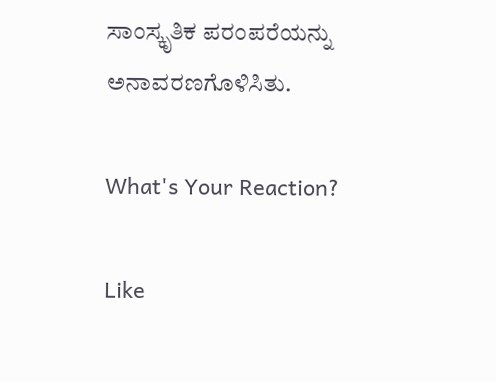ಸಾಂಸ್ಕೃತಿಕ ಪರಂಪರೆಯನ್ನು ಅನಾವರಣಗೊಳಿಸಿತು.

What's Your Reaction?

Like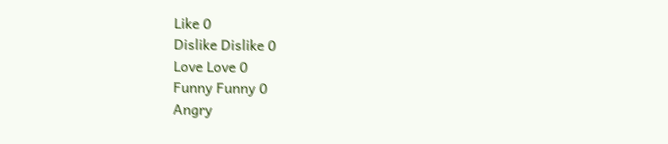Like 0
Dislike Dislike 0
Love Love 0
Funny Funny 0
Angry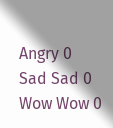Angry 0
Sad Sad 0
Wow Wow 0